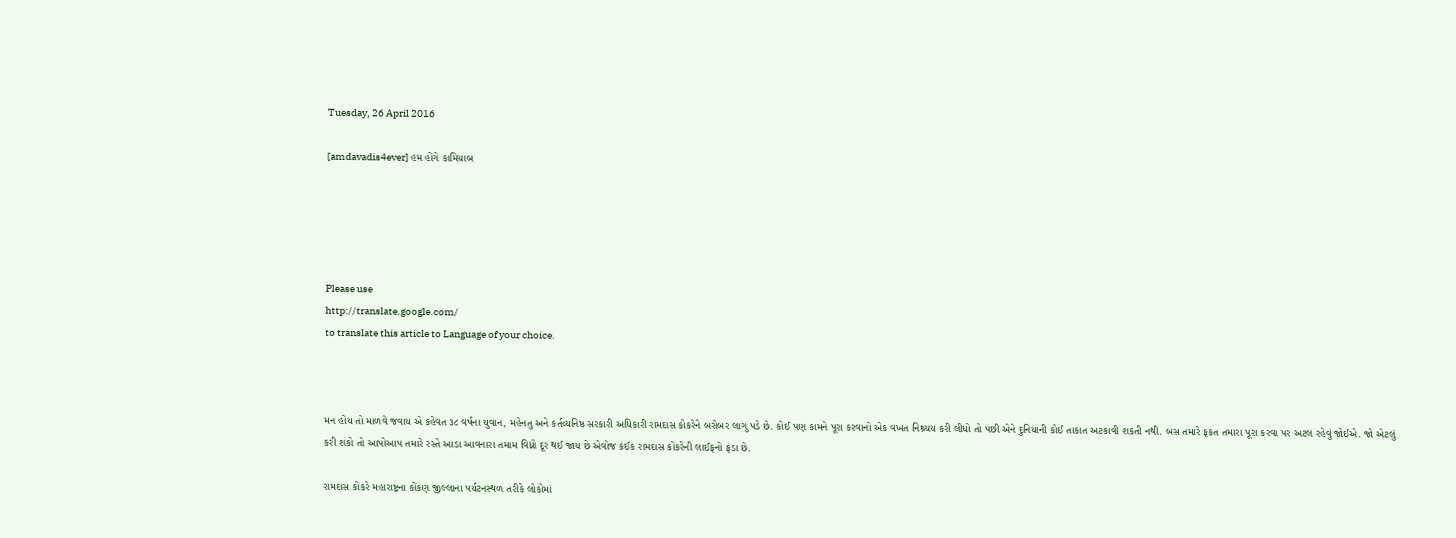Tuesday, 26 April 2016

[amdavadis4ever] હમ હોંગે કામિયાબ





Please use
http://translate.google.com/
to translate this article to Language of your choice.



મન હોય તો માળવે જવાય એ કહેવત ૩૮ વર્ષના યુવાન, મહેનતુ અને કર્તવ્યનિષ્ઠ સરકારી અધિકારી રામદાસ કોકરેને બરોબર લાગુ પડે છે. કોઈ પણ કામને પૂરા કરવાનો એક વખત નિશ્ર્ચય કરી લીધો તો પછી એને દુનિયાની કોઈ તાકાત અટકાવી શકતી નથી. બસ તમારે ફકત તમારા પૂરા કરવા પર અટલ રહેવું જોઈએ. જો એટલું કરી શકો તો આપોઆપ તમારે રસ્તે આડા આવનારા તમામ વિધ્નો દૂર થઈ જાય છે એવોજ કંઈક રામદાસ કોકરેની લાઈફનો ફંડા છે.

રામદાસ કોકરે મહારાષ્ટ્રના કોંકણ જીલ્લાના પર્યટનસ્થળ તરીકે લોકોમાં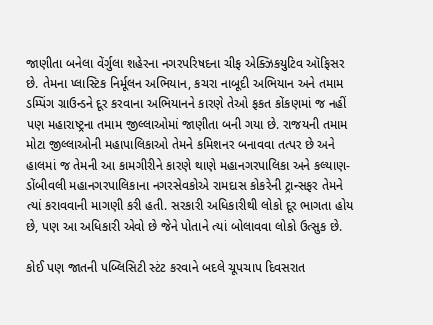જાણીતા બનેલા વેંર્ગુલા શહેરના નગરપરિષદના ચીફ એક્ઝિકયુટિવ ઑફિસર છે. તેમના પ્લાસ્ટિક નિર્મૂલન અભિયાન, કચરા નાબૂદી અભિયાન અને તમામ ડમ્પિંગ ગ્રાઉન્ડને દૂર કરવાના અભિયાનને કારણે તેઓ ફકત કોંકણમાં જ નહીં પણ મહારાષ્ટ્રના તમામ જીલ્લાઓમાં જાણીતા બની ગયા છે. રાજયની તમામ મોટા જીલ્લાઓની મહાપાલિકાઓ તેમને કમિશનર બનાવવા તત્પર છે અને હાલમાં જ તેમની આ કામગીરીને કારણે થાણે મહાનગરપાલિકા અને કલ્યાણ-ડોંબીવલી મહાનગરપાલિકાના નગરસેવકોએ રામદાસ કોકરેની ટ્રાન્સફર તેમને ત્યાં કરાવવાની માગણી કરી હતી. સરકારી અધિકારીથી લોકો દૂર ભાગતા હોય છે, પણ આ અધિકારી એવો છે જેને પોતાને ત્યાં બોલાવવા લોકો ઉત્સુક છે.

કોઈ પણ જાતની પબ્લિસિટી સ્ટંટ કરવાને બદલે ચૂપચાપ દિવસરાત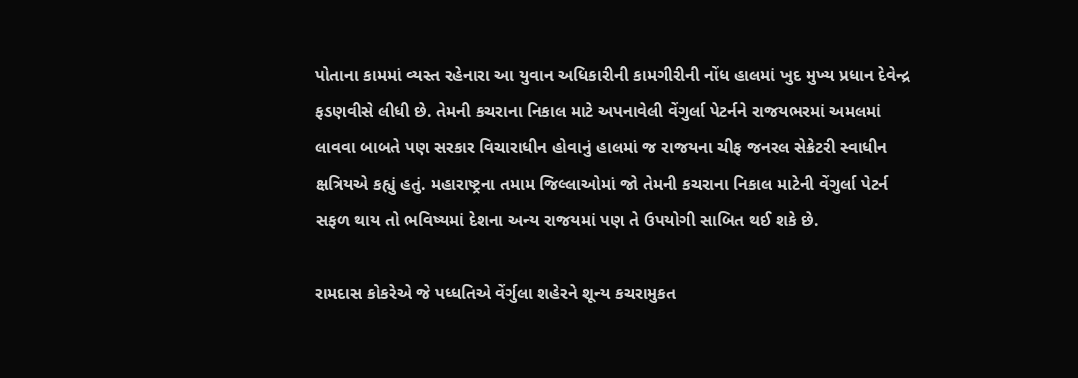પોતાના કામમાં વ્યસ્ત રહેનારા આ યુવાન અધિકારીની કામગીરીની નોંધ હાલમાં ખુદ મુખ્ય પ્રધાન દેવેન્દ્ર ફડણવીસે લીધી છે. તેમની કચરાના નિકાલ માટે અપનાવેલી વેંગુર્લા પેટર્નને રાજયભરમાં અમલમાં લાવવા બાબતે પણ સરકાર વિચારાધીન હોવાનું હાલમાં જ રાજયના ચીફ જનરલ સેક્રેટરી સ્વાધીન ક્ષત્રિયએ કહ્યું હતું. મહારાષ્ટ્રના તમામ જિલ્લાઓમાં જો તેમની કચરાના નિકાલ માટેની વેંગુર્લા પેટર્ન સફળ થાય તો ભવિષ્યમાં દેશના અન્ય રાજયમાં પણ તે ઉપયોગી સાબિત થઈ શકે છે.

રામદાસ કોકરેએ જે પધ્ધતિએ વેંર્ગુલા શહેરને શૂન્ય કચરામુકત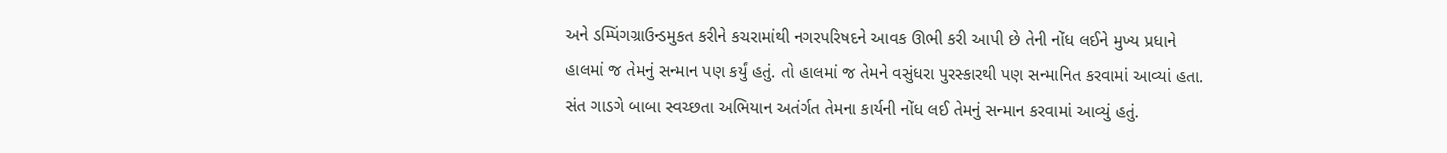અને ડમ્પિંગગ્રાઉન્ડમુકત કરીને કચરામાંથી નગરપરિષદને આવક ઊભી કરી આપી છે તેની નોંધ લઈને મુખ્ય પ્રધાને હાલમાં જ તેમનું સન્માન પણ કર્યું હતું. તો હાલમાં જ તેમને વસુંધરા પુરસ્કારથી પણ સન્માનિત કરવામાં આવ્યાં હતા. સંત ગાડગે બાબા સ્વચ્છતા અભિયાન અતંર્ગત તેમના કાર્યની નોંધ લઈ તેમનું સન્માન કરવામાં આવ્યું હતું.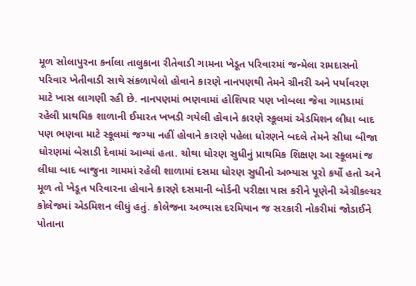મૂળ સોલાપુરના કર્નાલા તાલુકાના રીતેવાડી ગામના ખેડૂત પરિવારમાં જન્મેલા રામદાસનો પરિવાર ખેતીવાડી સાથે સંકળાયેલો હોવાને કારણે નાનપણથી તેમને ગ્રીનરી અને પર્યાવરણ માટે ખાસ લાગણી રહી છે. નાનપણમાં ભણવામાં હોશિયાર પણ ખોબલા જેવા ગામડામાં રહેલી પ્રાથમિક શાળાની ઈમારત ખખડી ગયેલી હોવાને કારણે સ્કૂલમાં એડમિશન લીધા બાદ પણ ભણવા માટે સ્કૂલમાં જગ્યા નહીં હોવાને કારણે પહેલા ધોરણને બદલે તેમને સીધા બીજા ધોરણમાં બેસાડી દેવામાં આવ્યાં હતા. ચોથા ધોરણ સુધીનું પ્રાથમિક શિક્ષણ આ સ્કૂલમાં જ લીધા બાદ બાજુના ગામમાં રહેલી શાળામાં દસમા ધોરણ સુધીનો અભ્યાસ પૂરો કર્યો હતો અને મૂળ તો ખેડૂત પરિવારના હોવાને કારણે દસમાની બોર્ડની પરીક્ષા પાસ કરીને પૂણેની એગ્રીકલ્ચર કોલેજમાં એડમિશન લીધું હતું. કોલેજના અભ્યાસ દરમિયાન જ સરકારી નોકરીમાં જોડાઈને પોતાના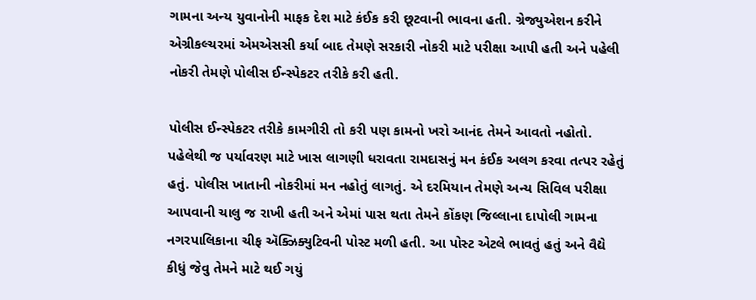ગામના અન્ય યુવાનોની માફક દેશ માટે કંઈક કરી છૂટવાની ભાવના હતી. ગ્રેજ્યુએશન કરીને એગ્રીકલ્ચરમાં એમએસસી કર્યા બાદ તેમણે સરકારી નોકરી માટે પરીક્ષા આપી હતી અને પહેલી નોકરી તેમણે પોલીસ ઈન્સ્પેકટર તરીકે કરી હતી.

પોલીસ ઈન્સ્પેકટર તરીકે કામગીરી તો કરી પણ કામનો ખરો આનંદ તેમને આવતો નહોતો. પહેલેથી જ પર્યાવરણ માટે ખાસ લાગણી ધરાવતા રામદાસનું મન કંઈક અલગ કરવા તત્પર રહેતું હતું. પોલીસ ખાતાની નોકરીમાં મન નહોતું લાગતું. એ દરમિયાન તેમણે અન્ય સિવિલ પરીક્ષા આપવાની ચાલુ જ રાખી હતી અને એમાં પાસ થતા તેમને કોંકણ જિલ્લાના દાપોલી ગામના નગરપાલિકાના ચીફ ઍક્ઝિક્યુટિવની પોસ્ટ મળી હતી. આ પોસ્ટ એટલે ભાવતું હતું અને વૈદ્યે કીધું જેવુ તેમને માટે થઈ ગયું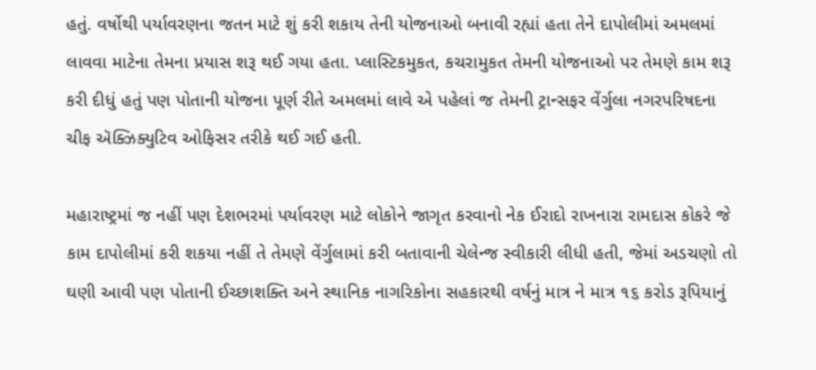હતું. વર્ષોથી પર્યાવરણના જતન માટે શું કરી શકાય તેની યોજનાઓ બનાવી રહ્યાં હતા તેને દાપોલીમાં અમલમાં લાવવા માટેના તેમના પ્રયાસ શરૂ થઈ ગયા હતા. પ્લાસ્ટિકમુકત, કચરામુકત તેમની યોજનાઓ પર તેમણે કામ શરૂ કરી દીધું હતું પણ પોતાની યોજના પૂર્ણ રીતે અમલમાં લાવે એ પહેલાં જ તેમની ટ્રાન્સફર વેંર્ગુલા નગરપરિષદના ચીફ ઍક્ઝિક્યુટિવ ઓફિસર તરીકે થઈ ગઈ હતી.

મહારાષ્ટ્રમાં જ નહીં પણ દેશભરમાં પર્યાવરણ માટે લોકોને જાગૃત કરવાનો નેક ઈરાદો રાખનારા રામદાસ કોકરે જે કામ દાપોલીમાં કરી શકયા નહીં તે તેમણે વેંર્ગુલામાં કરી બતાવાની ચેલેન્જ સ્વીકારી લીધી હતી, જેમાં અડચણો તો ઘણી આવી પણ પોતાની ઈચ્છાશક્તિ અને સ્થાનિક નાગરિકોના સહકારથી વર્ષનું માત્ર ને માત્ર ૧૬ કરોડ રૂપિયાનું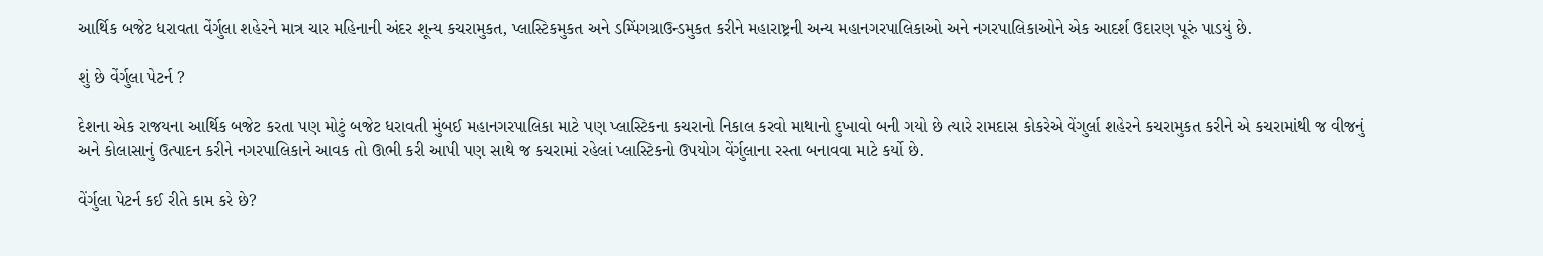આર્થિક બજેટ ધરાવતા વેંર્ગુલા શહેરને માત્ર ચાર મહિનાની અંદર શૂન્ય કચરામુકત, પ્લાસ્ટિકમુકત અને ડમ્પિંગગ્રાઉન્ડમુકત કરીને મહારાષ્ટ્રની અન્ય મહાનગરપાલિકાઓ અને નગરપાલિકાઓને એક આદર્શ ઉદારણ પૂરું પાડયું છે.

શું છે વેંર્ગુલા પેટર્ન ?

દેશના એક રાજયના આર્થિક બજેટ કરતા પણ મોટું બજેટ ધરાવતી મુંબઈ મહાનગરપાલિકા માટે પણ પ્લાસ્ટિકના કચરાનો નિકાલ કરવો માથાનો દુખાવો બની ગયો છે ત્યારે રામદાસ કોકરેએ વેંગુર્લા શહેરને કચરામુકત કરીને એ કચરામાંથી જ વીજનું અને કોલાસાનું ઉત્પાદન કરીને નગરપાલિકાને આવક તો ઊભી કરી આપી પણ સાથે જ કચરામાં રહેલાં પ્લાસ્ટિકનો ઉપયોગ વેંર્ગુલાના રસ્તા બનાવવા માટે કર્યો છે.

વેંર્ગુલા પેટર્ન કઈ રીતે કામ કરે છે?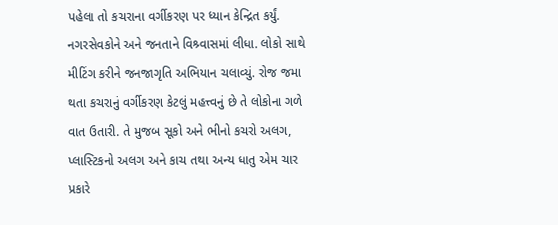પહેલા તો કચરાના વર્ગીકરણ પર ધ્યાન કેન્દ્રિત કર્યું. નગરસેવકોને અને જનતાને વિશ્ર્વાસમાં લીધા. લોકો સાથે મીટિંગ કરીને જનજાગૃતિ અભિયાન ચલાવ્યું. રોજ જમા થતા કચરાનું વર્ગીકરણ કેટલું મહત્ત્વનું છે તે લોકોના ગળે વાત ઉતારી. તે મુજબ સૂકો અને ભીનો કચરો અલગ, પ્લાસ્ટિકનો અલગ અને કાચ તથા અન્ય ધાતુ એમ ચાર પ્રકારે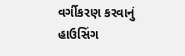વર્ગીકરણ કરવાનું હાઉસિંગ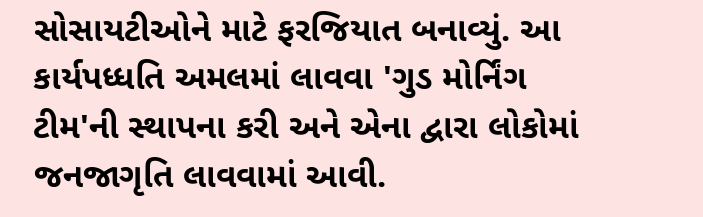સોસાયટીઓને માટે ફરજિયાત બનાવ્યું. આ કાર્યપધ્ધતિ અમલમાં લાવવા 'ગુડ મોર્નિંગ ટીમ'ની સ્થાપના કરી અને એના દ્વારા લોકોમાં જનજાગૃતિ લાવવામાં આવી.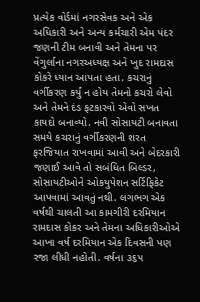પ્રત્યેક વોર્ડમાં નગરસેવક અને એક અધિકારી અને અન્ય કર્મચારી એમ પંદર જણની ટીમ બનાવી અને તેમના પર વેંગુર્લાના નગરઅધ્યક્ષ અને ખુદ રામદાસ કોકરે ધ્યાન આપતા હતા. કચરાનું વર્ગીકરણ કર્યું ન હોય તેમનો કચરો લેવો અને તેમને દંડ ફટકારવો એવો સખત કાયદો બનાવ્યો. નવી સોસાયટી બનાવતા સમયે કચરાનું વર્ગીકરણની શરત ફરજિયાત રાખવામાં આવી અને બેદરકારી જણાઈ આવે તો સબંધિત બિલ્ડર, સોસાયટીઓને ઓકયુપેશન સર્ટિફિકેટ આપવામાં આવતું નથી. લગભગ એક વર્ષથી ચાલતી આ કામગીરી દરમિયાન રામદાસ કોકર અને તેમના અધિકારીઓએ આખા વર્ષ દરમિયાન એક દિવસની પણ રજા લીધી નહોતી. વર્ષના ૩૬૫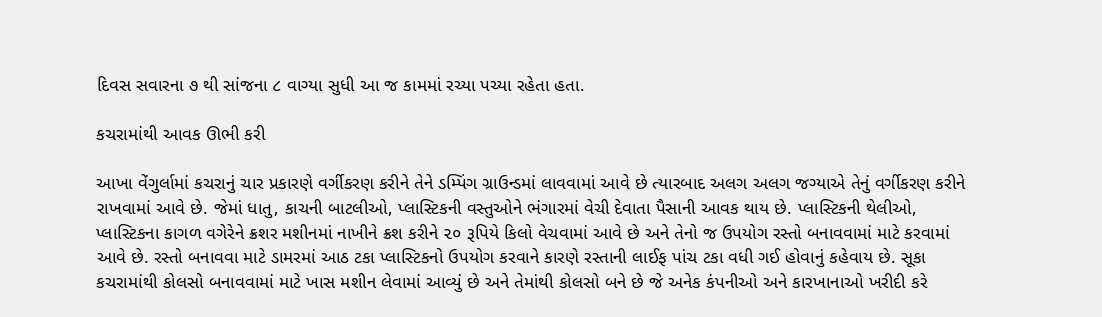દિવસ સવારના ૭ થી સાંજના ૮ વાગ્યા સુધી આ જ કામમાં રચ્યા પચ્યા રહેતા હતા.

કચરામાંથી આવક ઊભી કરી

આખા વેંગુર્લામાં કચરાનું ચાર પ્રકારણે વર્ગીકરણ કરીને તેને ડમ્પિંગ ગ્રાઉન્ડમાં લાવવામાં આવે છે ત્યારબાદ અલગ અલગ જગ્યાએ તેનું વર્ગીકરણ કરીને રાખવામાં આવે છે. જેમાં ધાતુ, કાચની બાટલીઓ, પ્લાસ્ટિકની વસ્તુઓને ભંગારમાં વેચી દેવાતા પૈસાની આવક થાય છે. પ્લાસ્ટિકની થેલીઓ, પ્લાસ્ટિકના કાગળ વગેરેને ક્રશર મશીનમાં નાખીને ક્રશ કરીને ૨૦ રૂપિયે કિલો વેચવામાં આવે છે અને તેનો જ ઉપયોગ રસ્તો બનાવવામાં માટે કરવામાં આવે છે. રસ્તો બનાવવા માટે ડામરમાં આઠ ટકા પ્લાસ્ટિકનો ઉપયોગ કરવાને કારણે રસ્તાની લાઈફ પાંચ ટકા વધી ગઈ હોવાનું કહેવાય છે. સૂકા કચરામાંથી કોલસો બનાવવામાં માટે ખાસ મશીન લેવામાં આવ્યું છે અને તેમાંથી કોલસો બને છે જે અનેક કંપનીઓ અને કારખાનાઓ ખરીદી કરે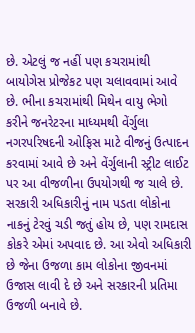છે. એટલું જ નહીં પણ કચરામાંથી બાયોગેસ પ્રોજેકટ પણ ચલાવવામાં આવે છે. ભીના કચરામાંથી મિથેન વાયુ ભેગો કરીને જનરેટરના માધ્યમથી વેંર્ગુલા નગરપરિષદની ઓફિસ માટે વીજનું ઉત્પાદન કરવામાં આવે છે અને વેંર્ગુલાની સ્ટ્રીટ લાઈટ પર આ વીજળીના ઉપયોગથી જ ચાલે છે. સરકારી અધિકારીનું નામ પડતા લોકોના નાકનું ટેરવું ચડી જતું હોય છે, પણ રામદાસ કોકરે એમાં અપવાદ છે. આ એવો અધિકારી છે જેના ઉજળા કામ લોકોના જીવનમાં ઉજાસ લાવી દે છે અને સરકારની પ્રતિમા ઉજળી બનાવે છે.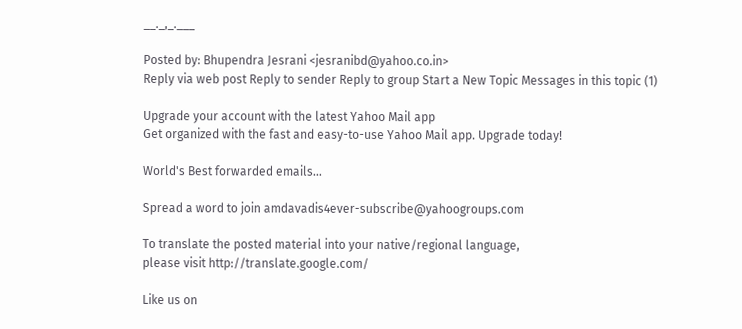__._,_.___

Posted by: Bhupendra Jesrani <jesranibd@yahoo.co.in>
Reply via web post Reply to sender Reply to group Start a New Topic Messages in this topic (1)

Upgrade your account with the latest Yahoo Mail app
Get organized with the fast and easy-to-use Yahoo Mail app. Upgrade today!

World's Best forwarded emails...

Spread a word to join amdavadis4ever-subscribe@yahoogroups.com

To translate the posted material into your native/regional language,
please visit http://translate.google.com/

Like us on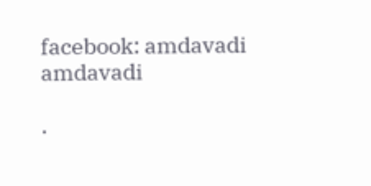facebook: amdavadi amdavadi

.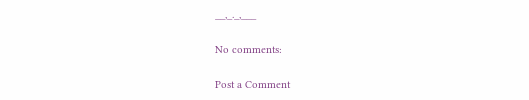__,_._,___

No comments:

Post a Comment